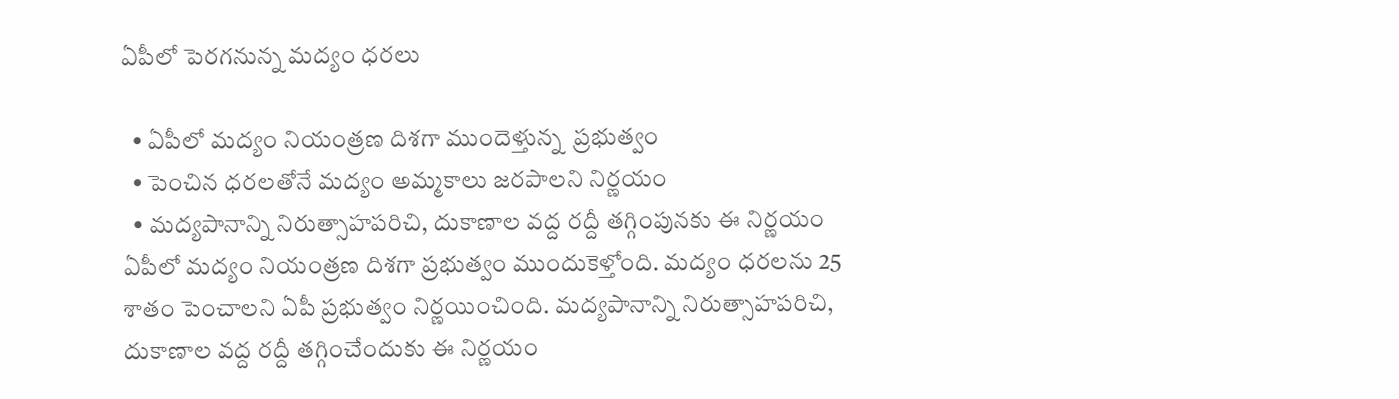ఏపీలో పెరగనున్న మద్యం ధరలు

  • ఏపీలో మద్యం నియంత్రణ దిశగా ముందెళ్తున్న  ప్రభుత్వం
  • పెంచిన ధరలతోనే మద్యం అమ్మకాలు జరపాలని నిర్ణయం
  • మద్యపానాన్ని నిరుత్సాహపరిచి, దుకాణాల వద్ద రద్దీ తగ్గింపునకు ఈ నిర్ణయం
ఏపీలో మద్యం నియంత్రణ దిశగా ప్రభుత్వం ముందుకెళ్తోంది. మద్యం ధరలను 25 శాతం పెంచాలని ఏపీ ప్రభుత్వం నిర్ణయించింది. మద్యపానాన్ని నిరుత్సాహపరిచి, దుకాణాల వద్ద రద్దీ తగ్గించేందుకు ఈ నిర్ణయం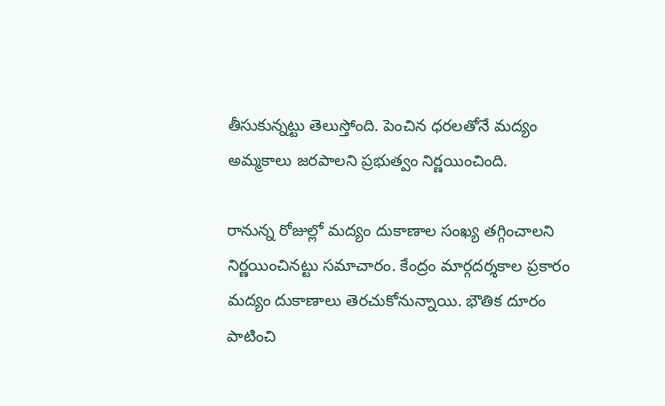తీసుకున్నట్టు తెలుస్తోంది. పెంచిన ధరలతోనే మద్యం అమ్మకాలు జరపాలని ప్రభుత్వం నిర్ణయించింది.

రానున్న రోజుల్లో మద్యం దుకాణాల సంఖ్య తగ్గించాలని నిర్ణయించినట్టు సమాచారం. కేంద్రం మార్గదర్శకాల ప్రకారం మద్యం దుకాణాలు తెరచుకోనున్నాయి. భౌతిక దూరం పాటించి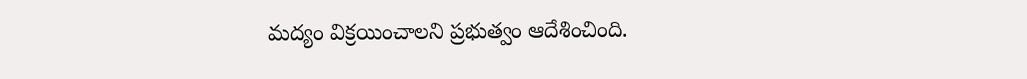మద్యం విక్రయించాలని ప్రభుత్వం ఆదేశించింది.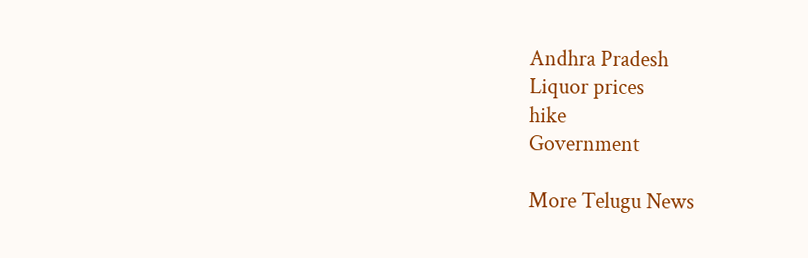Andhra Pradesh
Liquor prices
hike
Government

More Telugu News